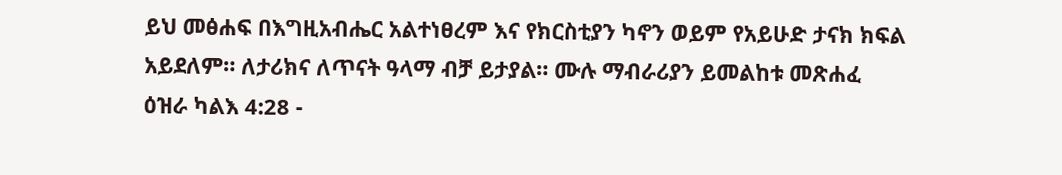ይህ መፅሐፍ በእግዚአብሔር አልተነፀረም እና የክርስቲያን ካኖን ወይም የአይሁድ ታናክ ክፍል አይደለም። ለታሪክና ለጥናት ዓላማ ብቻ ይታያል። ሙሉ ማብራሪያን ይመልከቱ መጽሐፈ ዕዝራ ካልእ 4:28 -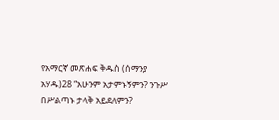የአማርኛ መጽሐፍ ቅዱስ (ሰማንያ አሃዱ)28 “አሁንም አታምኑኝምን? ንጉሥ በሥልጣኑ ታላቅ አይደለምን?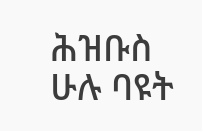ሕዝቡስ ሁሉ ባዩት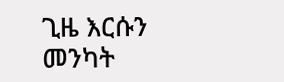ጊዜ እርሱን መንካት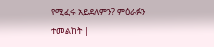የሚፈሩ አይደለምን? ምዕራፉን ተመልከት |